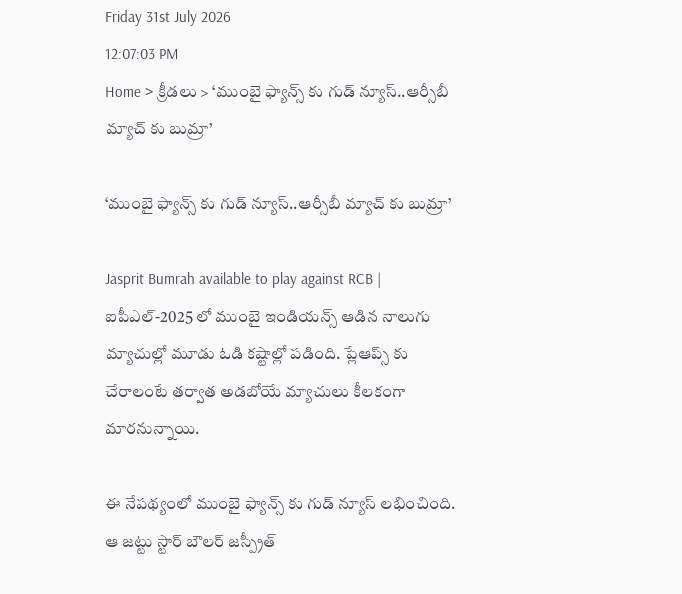Friday 31st July 2026
12:07:03 PM
Home > క్రీడలు > ‘ముంబై ఫ్యాన్స్ కు గుడ్ న్యూస్..ఆర్సీబీ మ్యాచ్ కు బుమ్రా’

‘ముంబై ఫ్యాన్స్ కు గుడ్ న్యూస్..ఆర్సీబీ మ్యాచ్ కు బుమ్రా’

Jasprit Bumrah available to play against RCB | ఐపీఎల్-2025 లో ముంబై ఇండియన్స్ ఆడిన నాలుగు మ్యాచుల్లో మూడు ఓడి కష్టాల్లో పడింది. ప్లేఆప్స్ కు చేరాలంటే తర్వాత అడబోయే మ్యాచులు కీలకంగా మారనున్నాయి.

ఈ నేపథ్యంలో ముంబై ఫ్యాన్స్ కు గుడ్ న్యూస్ లభించింది. ఆ జట్టు స్టార్ బౌలర్ జస్ప్రీత్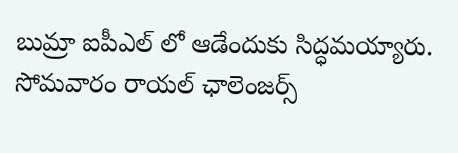బుమ్రా ఐపీఎల్ లో ఆడేందుకు సిద్ధమయ్యారు. సోమవారం రాయల్ ఛాలెంజర్స్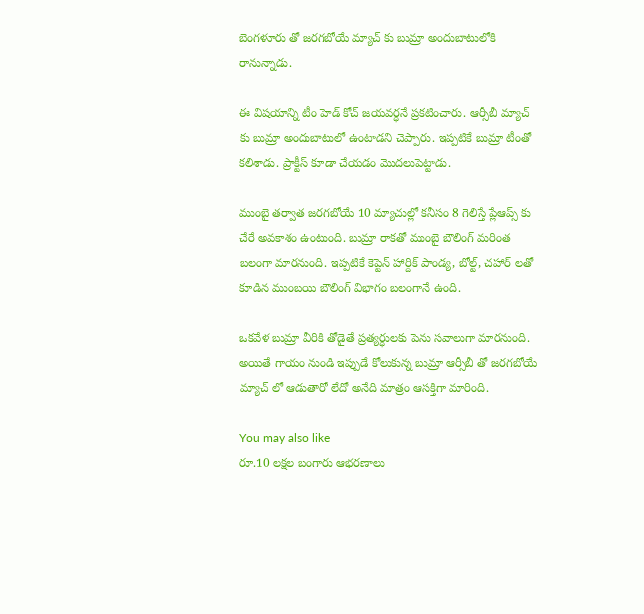బెంగళూరు తో జరగబోయే మ్యాచ్ కు బుమ్రా అందుబాటులోకి రానున్నాడు.

ఈ విషయాన్ని టీం హెడ్ కోచ్ జయవర్ధనే ప్రకటించారు. ఆర్సీబీ మ్యాచ్ కు బుమ్రా అందుబాటులో ఉంటాడని చెప్పారు. ఇప్పటికే బుమ్రా టీంతో కలిశాడు. ప్రాక్టీస్ కూడా చేయడం మొదలుపెట్టాడు.

ముంబై తర్వాత జరగబోయే 10 మ్యాచుల్లో కనీసం 8 గెలిస్తే ప్లేఆప్స్ కు చేరే అవకాశం ఉంటుంది. బుమ్రా రాకతో ముంబై బౌలింగ్ మరింత బలంగా మారనుంది. ఇప్పటికే కెప్టెన్ హార్దిక్ పాండ్య, బోల్ట్, చహార్ లతో కూడిన ముంబయి బౌలింగ్ విభాగం బలంగానే ఉంది.

ఒకవేళ బుమ్రా వీరికి తోడైతే ప్రత్యర్ధులకు పెను సవాలుగా మారనుంది. అయితే గాయం నుండి ఇప్పుడే కోలుకున్న బుమ్రా ఆర్సీబీ తో జరగబోయే మ్యాచ్ లో ఆడుతారో లేదో అనేది మాత్రం ఆసక్తిగా మారింది.

You may also like
రూ.10 లక్షల బంగారు ఆభరణాలు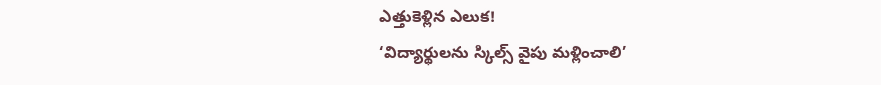ఎత్తుకెళ్లిన ఎలుక!
‘విద్యార్థులను స్కిల్స్ వైపు మళ్లించాలి’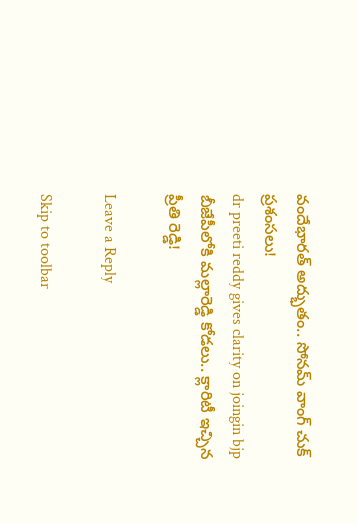వందేభారత్ అద్భుతం.. సోనమ్ వాంగ్ చుక్ ప్రశంసలు!
dr preeti reddy gives clarity on joingin bjp
బీజేపీలోకి మల్లారెడ్డి కోడలు.. క్లారిటీ ఇచ్చిన ప్రీతి రెడ్డి!

Leave a Reply

Skip to toolbar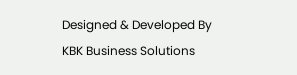Designed & Developed By KBK Business Solutions